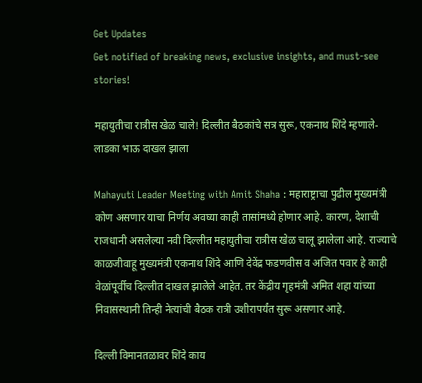Get Updates
Get notified of breaking news, exclusive insights, and must-see stories!

महायुतीचा रात्रीस खेळ चाले! दिल्लीत बैठकांचे सत्र सुरू, एकनाथ शिंदे म्हणाले- लाडका भाऊ दाखल झाला

Mahayuti Leader Meeting with Amit Shaha : महाराष्ट्राचा पुढील मुख्यमंत्री कोण असणार याचा निर्णय अवघ्या काही तासांमध्ये होणार आहे. कारण, देशाची राजधानी असलेल्या नवी दिल्लीत महायुतीचा रात्रीस खेळ चालू झालेला आहे. राज्याचे काळजीवाहू मुख्यमंत्री एकनाथ शिंदे आणि देवेंद्र फडणवीस व अजित पवार हे काही वेळांपूर्वीच दिल्लीत दाखल झालेले आहेत. तर केंद्रीय गृहमंत्री अमित शहा यांच्या निवासस्थानी तिन्ही नेत्यांची बैठक रात्री उशीरापर्यंत सुरू असणार आहे.

दिल्ली विमानतळावर शिंदे काय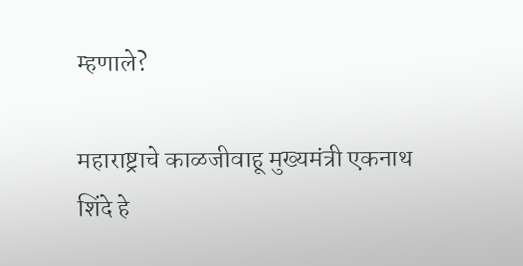म्हणाले?

महाराष्ट्राचे काळजीवाहू मुख्यमंत्री एकनाथ शिंदे हे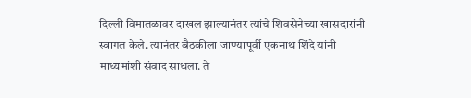दिल्ली विमातळावर दाखल झाल्यानंतर त्यांचे शिवसेनेच्या खासदारांनी स्वागत केले. त्यानंतर बैठकीला जाण्यापूर्वी एकनाथ शिंदे यांनी माध्यमांशी संवाद साधला. ते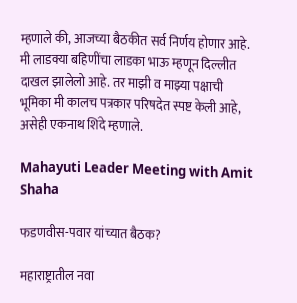म्हणाले की, आजच्या बैठकीत सर्व निर्णय होणार आहे. मी लाडक्या बहि‍णींचा लाडका भाऊ म्हणून दिल्लीत दाखल झालेलो आहे. तर माझी व माझ्या पक्षाची भूमिका मी कालच पत्रकार परिषदेत स्पष्ट केली आहे, असेही एकनाथ शिंदे म्हणाले.

Mahayuti Leader Meeting with Amit Shaha

फडणवीस-पवार यांच्यात बैठक?

महाराष्ट्रातील नवा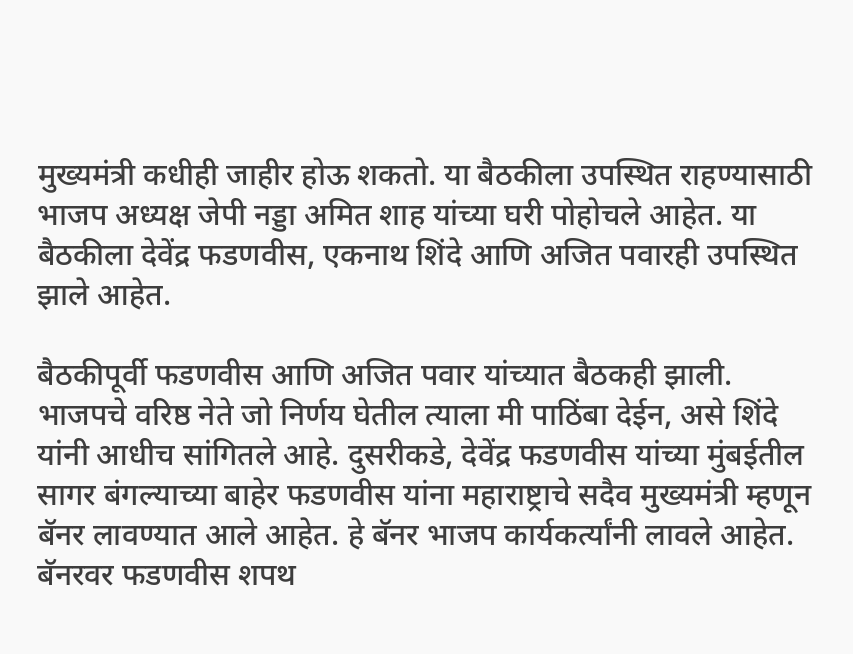मुख्यमंत्री कधीही जाहीर होऊ शकतो. या बैठकीला उपस्थित राहण्यासाठी भाजप अध्यक्ष जेपी नड्डा अमित शाह यांच्या घरी पोहोचले आहेत. या बैठकीला देवेंद्र फडणवीस, एकनाथ शिंदे आणि अजित पवारही उपस्थित झाले आहेत.

बैठकीपूर्वी फडणवीस आणि अजित पवार यांच्यात बैठकही झाली. भाजपचे वरिष्ठ नेते जो निर्णय घेतील त्याला मी पाठिंबा देईन, असे शिंदे यांनी आधीच सांगितले आहे. दुसरीकडे, देवेंद्र फडणवीस यांच्या मुंबईतील सागर बंगल्याच्या बाहेर फडणवीस यांना महाराष्ट्राचे सदैव मुख्यमंत्री म्हणून बॅनर लावण्यात आले आहेत. हे बॅनर भाजप कार्यकर्त्यांनी लावले आहेत. बॅनरवर फडणवीस शपथ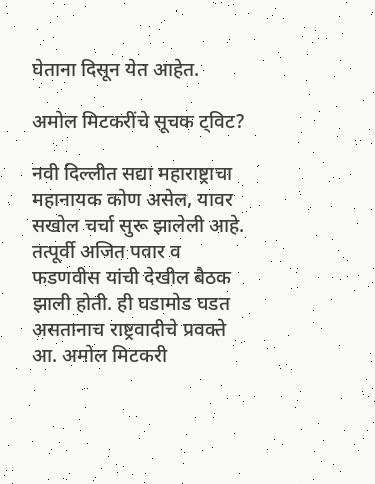घेताना दिसून येत आहेत.

अमोल मिटकरींचे सूचक ट्विट?

नवी दिल्लीत सद्या महाराष्ट्राचा महानायक कोण असेल, यावर सखोल चर्चा सुरू झालेली आहे. तत्पूर्वी अजित पवार व फडणवीस यांची देखील बैठक झाली होती. ही घडामोड घडत असतानाच राष्ट्रवादीचे प्रवक्ते आ. अमोल मिटकरी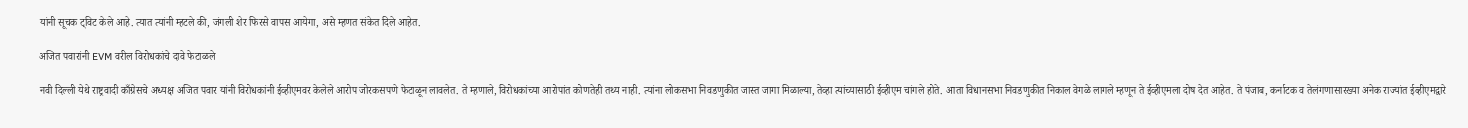यांनी सूचक ट्विट केले आहे. त्यात त्यांनी म्हटले की, जंगली शेर फिरसे वापस आयेगा, असे म्हणत संकेत दिले आहेत.

अजित पवारांनी EVM वरील विरोधकांचे दावे फेटाळले

नवी दिल्ली येथे राष्ट्रवादी काँग्रेसचे अध्यक्ष अजित पवार यांनी विरोधकांनी ईव्हीएमवर केलेले आरोप जोरकसपणे फेटाळून लावलेत. ते म्हणाले, विरोधकांच्या आरोपांत कोणतेही तथ्य नाही. त्यांना लोकसभा निवडणुकीत जास्त जागा मिळाल्या, तेव्हा त्यांच्यासाठी ईव्हीएम चांगले होते. आता विधानसभा निवडणुकीत निकाल वेगळे लागले म्हणून ते ईव्हीएमला दोष देत आहेत. ते पंजाब, कर्नाटक व तेलंगणासारख्या अनेक राज्यांत ईव्हीएमद्वारे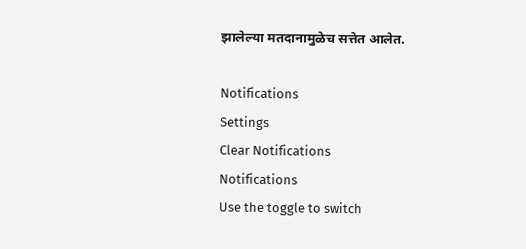झालेल्या मतदानामुळेच सत्तेत आलेत.

Notifications
Settings
Clear Notifications
Notifications
Use the toggle to switch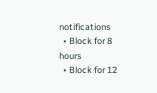notifications
  • Block for 8 hours
  • Block for 12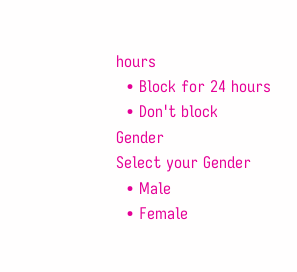hours
  • Block for 24 hours
  • Don't block
Gender
Select your Gender
  • Male
  • Female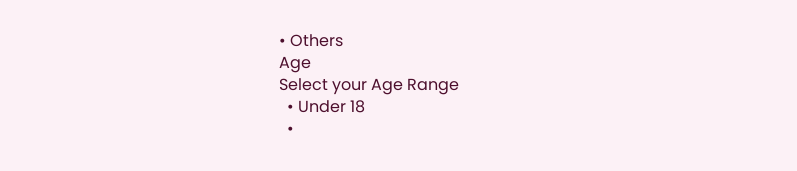• Others
Age
Select your Age Range
  • Under 18
  •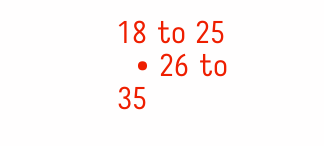18 to 25
  • 26 to 35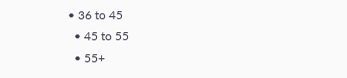• 36 to 45
  • 45 to 55
  • 55+